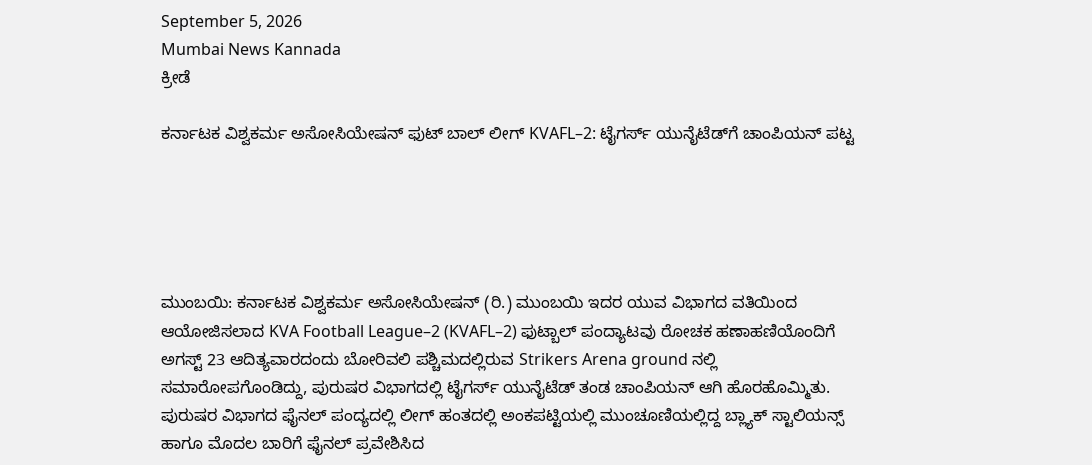September 5, 2026
Mumbai News Kannada
ಕ್ರೀಡೆ

ಕರ್ನಾಟಕ ವಿಶ್ವಕರ್ಮ ಅಸೋಸಿಯೇಷನ್ ಫುಟ್ ಬಾಲ್‌ ಲೀಗ್ KVAFL–2: ಟೈಗರ್ಸ್ ಯುನೈಟೆಡ್‌ಗೆ ಚಾಂಪಿಯನ್ ಪಟ್ಟ





ಮುಂಬಯಿ: ಕರ್ನಾಟಕ ವಿಶ್ವಕರ್ಮ ಅಸೋಸಿಯೇಷನ್‌ (ರಿ.) ಮುಂಬಯಿ ಇದರ ಯುವ ವಿಭಾಗದ ವತಿಯಿಂದ ಆಯೋಜಿಸಲಾದ KVA Football League–2 (KVAFL–2) ಫುಟ್ಬಾಲ್ ಪಂದ್ಯಾಟವು ರೋಚಕ ಹಣಾಹಣಿಯೊಂದಿಗೆ ಅಗಸ್ಟ್ 23 ಆದಿತ್ಯವಾರದಂದು ಬೋರಿವಲಿ ಪಶ್ಚಿಮದಲ್ಲಿರುವ Strikers Arena ground ನಲ್ಲಿ ಸಮಾರೋಪಗೊಂಡಿದ್ದು, ಪುರುಷರ ವಿಭಾಗದಲ್ಲಿ ಟೈಗರ್ಸ್ ಯುನೈಟೆಡ್ ತಂಡ ಚಾಂಪಿಯನ್ ಆಗಿ ಹೊರಹೊಮ್ಮಿತು.
ಪುರುಷರ ವಿಭಾಗದ ಫೈನಲ್ ಪಂದ್ಯದಲ್ಲಿ ಲೀಗ್ ಹಂತದಲ್ಲಿ ಅಂಕಪಟ್ಟಿಯಲ್ಲಿ ಮುಂಚೂಣಿಯಲ್ಲಿದ್ದ ಬ್ಲ್ಯಾಕ್ ಸ್ಟಾಲಿಯನ್ಸ್ ಹಾಗೂ ಮೊದಲ ಬಾರಿಗೆ ಫೈನಲ್ ಪ್ರವೇಶಿಸಿದ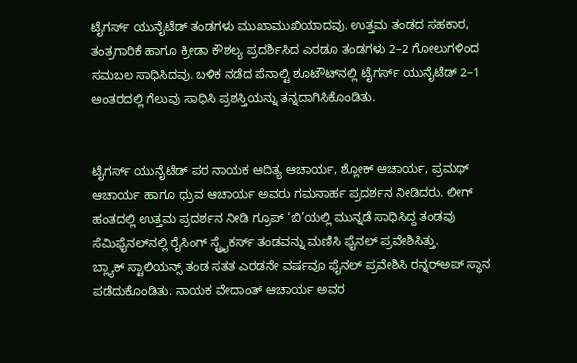ಟೈಗರ್ಸ್ ಯುನೈಟೆಡ್ ತಂಡಗಳು ಮುಖಾಮುಖಿಯಾದವು. ಉತ್ತಮ ತಂಡದ ಸಹಕಾರ, ತಂತ್ರಗಾರಿಕೆ ಹಾಗೂ ಕ್ರೀಡಾ ಕೌಶಲ್ಯ ಪ್ರದರ್ಶಿಸಿದ ಎರಡೂ ತಂಡಗಳು 2–2 ಗೋಲುಗಳಿಂದ ಸಮಬಲ ಸಾಧಿಸಿದವು. ಬಳಿಕ ನಡೆದ ಪೆನಾಲ್ಟಿ ಶೂಟೌಟ್‌ನಲ್ಲಿ ಟೈಗರ್ಸ್ ಯುನೈಟೆಡ್ 2–1 ಅಂತರದಲ್ಲಿ ಗೆಲುವು ಸಾಧಿಸಿ ಪ್ರಶಸ್ತಿಯನ್ನು ತನ್ನದಾಗಿಸಿಕೊಂಡಿತು.


ಟೈಗರ್ಸ್ ಯುನೈಟೆಡ್ ಪರ ನಾಯಕ ಆದಿತ್ಯ ಆಚಾರ್ಯ, ಶ್ಲೋಕ್ ಆಚಾರ್ಯ, ಪ್ರಮಥ್ ಆಚಾರ್ಯ ಹಾಗೂ ಧ್ರುವ ಆಚಾರ್ಯ ಅವರು ಗಮನಾರ್ಹ ಪ್ರದರ್ಶನ ನೀಡಿದರು. ಲೀಗ್ ಹಂತದಲ್ಲಿ ಉತ್ತಮ ಪ್ರದರ್ಶನ ನೀಡಿ ಗ್ರೂಪ್ ‘ಬಿ’ಯಲ್ಲಿ ಮುನ್ನಡೆ ಸಾಧಿಸಿದ್ದ ತಂಡವು ಸೆಮಿಫೈನಲ್‌ನಲ್ಲಿ ರೈಸಿಂಗ್ ಸ್ಟ್ರೈಕರ್ಸ್ ತಂಡವನ್ನು ಮಣಿಸಿ ಫೈನಲ್ ಪ್ರವೇಶಿಸಿತ್ತು.
ಬ್ಲ್ಯಾಕ್ ಸ್ಟಾಲಿಯನ್ಸ್ ತಂಡ ಸತತ ಎರಡನೇ ವರ್ಷವೂ ಫೈನಲ್ ಪ್ರವೇಶಿಸಿ ರನ್ನರ್‌ಅಪ್ ಸ್ಥಾನ ಪಡೆದುಕೊಂಡಿತು. ನಾಯಕ ವೇದಾಂತ್ ಆಚಾರ್ಯ ಅವರ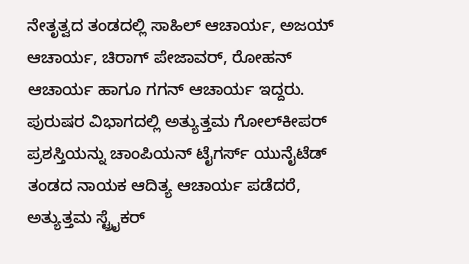ನೇತೃತ್ವದ ತಂಡದಲ್ಲಿ ಸಾಹಿಲ್ ಆಚಾರ್ಯ, ಅಜಯ್ ಆಚಾರ್ಯ, ಚಿರಾಗ್ ಪೇಜಾವರ್, ರೋಹನ್ ಆಚಾರ್ಯ ಹಾಗೂ ಗಗನ್ ಆಚಾರ್ಯ ಇದ್ದರು.
ಪುರುಷರ ವಿಭಾಗದಲ್ಲಿ ಅತ್ಯುತ್ತಮ ಗೋಲ್‌ಕೀಪರ್ ಪ್ರಶಸ್ತಿಯನ್ನು ಚಾಂಪಿಯನ್ ಟೈಗರ್ಸ್ ಯುನೈಟೆಡ್ ತಂಡದ ನಾಯಕ ಆದಿತ್ಯ ಆಚಾರ್ಯ ಪಡೆದರೆ, ಅತ್ಯುತ್ತಮ ಸ್ಟ್ರೈಕರ್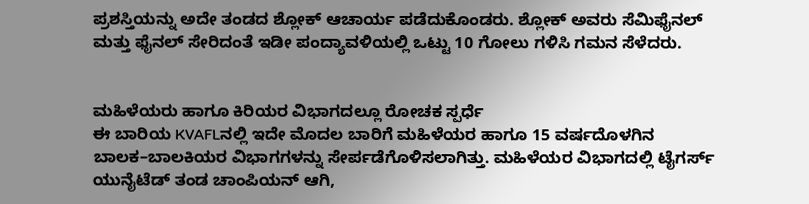ಪ್ರಶಸ್ತಿಯನ್ನು ಅದೇ ತಂಡದ ಶ್ಲೋಕ್ ಆಚಾರ್ಯ ಪಡೆದುಕೊಂಡರು. ಶ್ಲೋಕ್ ಅವರು ಸೆಮಿಫೈನಲ್ ಮತ್ತು ಫೈನಲ್ ಸೇರಿದಂತೆ ಇಡೀ ಪಂದ್ಯಾವಳಿಯಲ್ಲಿ ಒಟ್ಟು 10 ಗೋಲು ಗಳಿಸಿ ಗಮನ ಸೆಳೆದರು.


ಮಹಿಳೆಯರು ಹಾಗೂ ಕಿರಿಯರ ವಿಭಾಗದಲ್ಲೂ ರೋಚಕ ಸ್ಪರ್ಧೆ
ಈ ಬಾರಿಯ KVAFLನಲ್ಲಿ ಇದೇ ಮೊದಲ ಬಾರಿಗೆ ಮಹಿಳೆಯರ ಹಾಗೂ 15 ವರ್ಷದೊಳಗಿನ ಬಾಲಕ–ಬಾಲಕಿಯರ ವಿಭಾಗಗಳನ್ನು ಸೇರ್ಪಡೆಗೊಳಿಸಲಾಗಿತ್ತು. ಮಹಿಳೆಯರ ವಿಭಾಗದಲ್ಲಿ ಟೈಗರ್ಸ್ ಯುನೈಟೆಡ್ ತಂಡ ಚಾಂಪಿಯನ್ ಆಗಿ,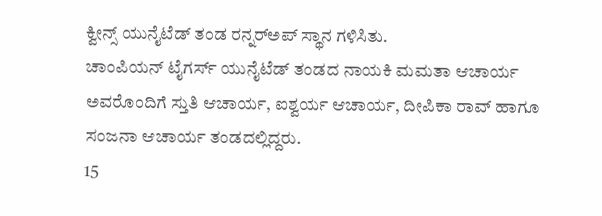ಕ್ವೀನ್ಸ್ ಯುನೈಟೆಡ್ ತಂಡ ರನ್ನರ್‌ಅಪ್ ಸ್ಥಾನ ಗಳಿಸಿತು.
ಚಾಂಪಿಯನ್ ಟೈಗರ್ಸ್ ಯುನೈಟೆಡ್ ತಂಡದ ನಾಯಕಿ ಮಮತಾ ಆಚಾರ್ಯ ಅವರೊಂದಿಗೆ ಸ್ತುತಿ ಆಚಾರ್ಯ, ಐಶ್ವರ್ಯ ಆಚಾರ್ಯ, ದೀಪಿಕಾ ರಾವ್ ಹಾಗೂ ಸಂಜನಾ ಆಚಾರ್ಯ ತಂಡದಲ್ಲಿದ್ದರು.
15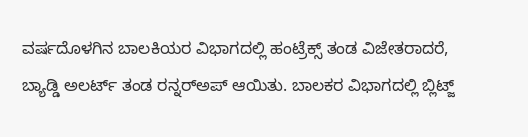ವರ್ಷದೊಳಗಿನ ಬಾಲಕಿಯರ ವಿಭಾಗದಲ್ಲಿ ಹಂಟ್ರೆಕ್ಸ್ ತಂಡ ವಿಜೇತರಾದರೆ, ಬ್ಯಾಡ್ಡಿ ಅಲರ್ಟ್ ತಂಡ ರನ್ನರ್‌ಅಪ್ ಆಯಿತು. ಬಾಲಕರ ವಿಭಾಗದಲ್ಲಿ ಬ್ಲಿಟ್ಜ್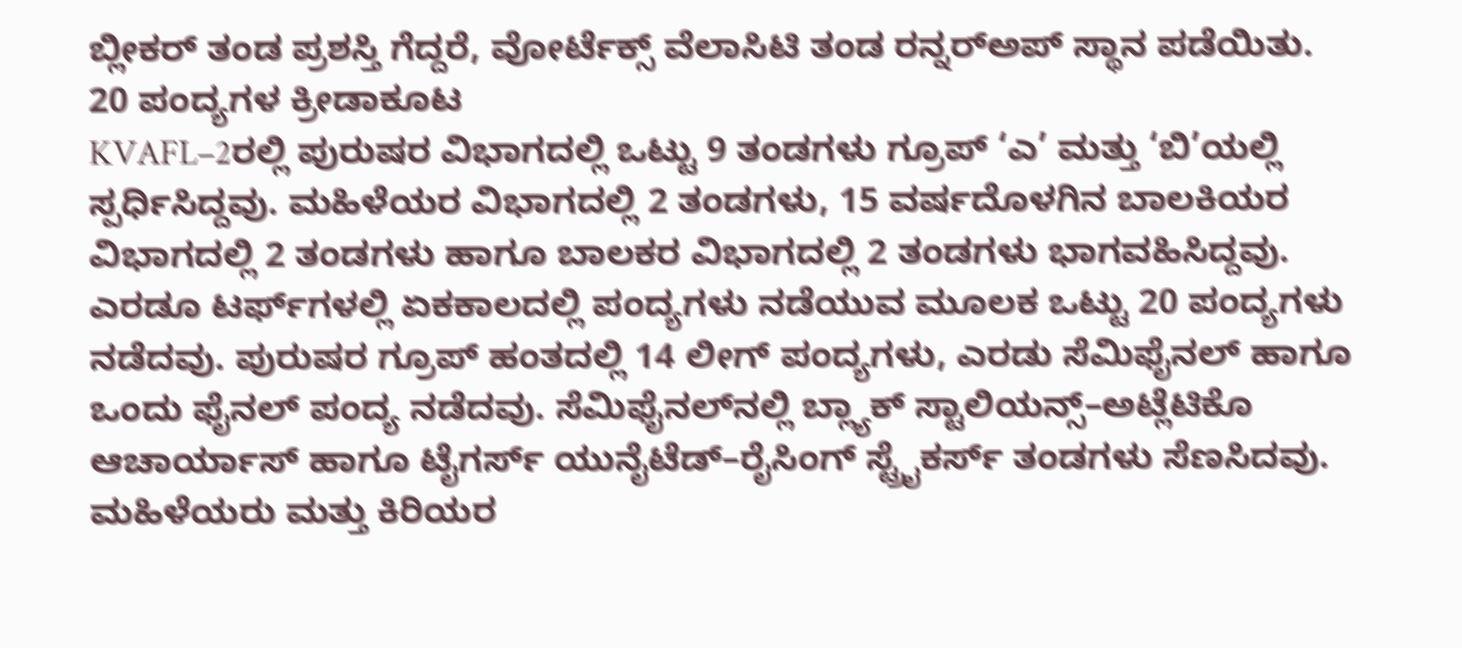ಬ್ಲೀಕರ್ ತಂಡ ಪ್ರಶಸ್ತಿ ಗೆದ್ದರೆ, ವೋರ್ಟೆಕ್ಸ್ ವೆಲಾಸಿಟಿ ತಂಡ ರನ್ನರ್‌ಅಪ್ ಸ್ಥಾನ ಪಡೆಯಿತು.
20 ಪಂದ್ಯಗಳ ಕ್ರೀಡಾಕೂಟ
KVAFL–2ರಲ್ಲಿ ಪುರುಷರ ವಿಭಾಗದಲ್ಲಿ ಒಟ್ಟು 9 ತಂಡಗಳು ಗ್ರೂಪ್ ‘ಎ’ ಮತ್ತು ‘ಬಿ’ಯಲ್ಲಿ ಸ್ಪರ್ಧಿಸಿದ್ದವು. ಮಹಿಳೆಯರ ವಿಭಾಗದಲ್ಲಿ 2 ತಂಡಗಳು, 15 ವರ್ಷದೊಳಗಿನ ಬಾಲಕಿಯರ ವಿಭಾಗದಲ್ಲಿ 2 ತಂಡಗಳು ಹಾಗೂ ಬಾಲಕರ ವಿಭಾಗದಲ್ಲಿ 2 ತಂಡಗಳು ಭಾಗವಹಿಸಿದ್ದವು.
ಎರಡೂ ಟರ್ಫ್‌ಗಳಲ್ಲಿ ಏಕಕಾಲದಲ್ಲಿ ಪಂದ್ಯಗಳು ನಡೆಯುವ ಮೂಲಕ ಒಟ್ಟು 20 ಪಂದ್ಯಗಳು ನಡೆದವು. ಪುರುಷರ ಗ್ರೂಪ್ ಹಂತದಲ್ಲಿ 14 ಲೀಗ್ ಪಂದ್ಯಗಳು, ಎರಡು ಸೆಮಿಫೈನಲ್ ಹಾಗೂ ಒಂದು ಫೈನಲ್ ಪಂದ್ಯ ನಡೆದವು. ಸೆಮಿಫೈನಲ್‌ನಲ್ಲಿ ಬ್ಲ್ಯಾಕ್ ಸ್ಟಾಲಿಯನ್ಸ್–ಅಟ್ಲೆಟಿಕೊ ಆಚಾರ್ಯಾಸ್ ಹಾಗೂ ಟೈಗರ್ಸ್ ಯುನೈಟೆಡ್–ರೈಸಿಂಗ್ ಸ್ಟ್ರೈಕರ್ಸ್ ತಂಡಗಳು ಸೆಣಸಿದವು. ಮಹಿಳೆಯರು ಮತ್ತು ಕಿರಿಯರ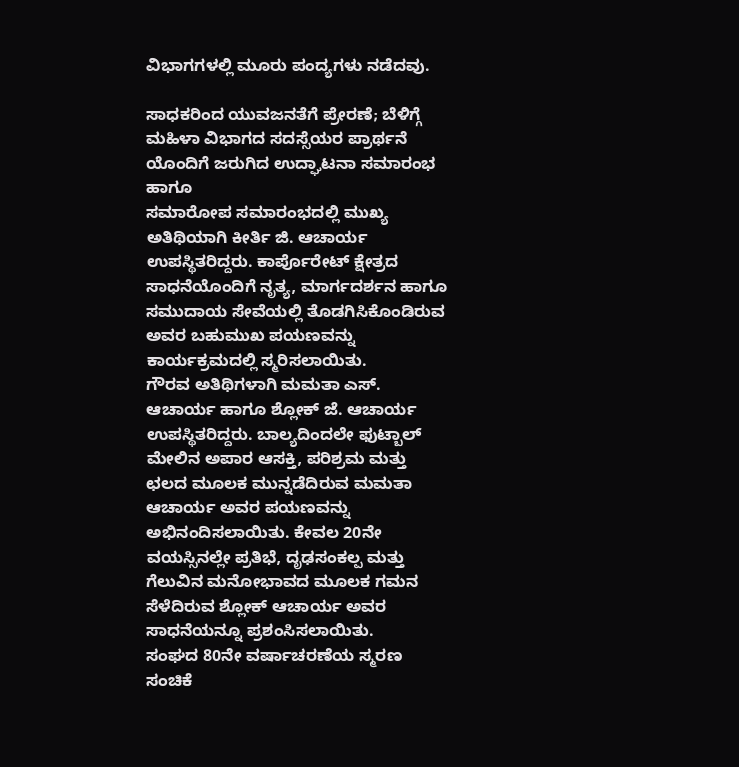ವಿಭಾಗಗಳಲ್ಲಿ ಮೂರು ಪಂದ್ಯಗಳು ನಡೆದವು.

ಸಾಧಕರಿಂದ ಯುವಜನತೆಗೆ ಪ್ರೇರಣೆ; ಬೆಳಿಗ್ಗೆ ಮಹಿಳಾ ವಿಭಾಗದ ಸದಸ್ಸೆಯರ ಪ್ರಾರ್ಥನೆ ಯೊಂದಿಗೆ ಜರುಗಿದ ಉದ್ಘಾಟನಾ ಸಮಾರಂಭ ಹಾಗೂ
ಸಮಾರೋಪ ಸಮಾರಂಭದಲ್ಲಿ ಮುಖ್ಯ ಅತಿಥಿಯಾಗಿ ಕೀರ್ತಿ ಜಿ. ಆಚಾರ್ಯ ಉಪಸ್ಥಿತರಿದ್ದರು. ಕಾರ್ಪೊರೇಟ್ ಕ್ಷೇತ್ರದ ಸಾಧನೆಯೊಂದಿಗೆ ನೃತ್ಯ, ಮಾರ್ಗದರ್ಶನ ಹಾಗೂ ಸಮುದಾಯ ಸೇವೆಯಲ್ಲಿ ತೊಡಗಿಸಿಕೊಂಡಿರುವ ಅವರ ಬಹುಮುಖ ಪಯಣವನ್ನು ಕಾರ್ಯಕ್ರಮದಲ್ಲಿ ಸ್ಮರಿಸಲಾಯಿತು.
ಗೌರವ ಅತಿಥಿಗಳಾಗಿ ಮಮತಾ ಎಸ್. ಆಚಾರ್ಯ ಹಾಗೂ ಶ್ಲೋಕ್ ಜೆ. ಆಚಾರ್ಯ ಉಪಸ್ಥಿತರಿದ್ದರು. ಬಾಲ್ಯದಿಂದಲೇ ಫುಟ್ಬಾಲ್ ಮೇಲಿನ ಅಪಾರ ಆಸಕ್ತಿ, ಪರಿಶ್ರಮ ಮತ್ತು ಛಲದ ಮೂಲಕ ಮುನ್ನಡೆದಿರುವ ಮಮತಾ ಆಚಾರ್ಯ ಅವರ ಪಯಣವನ್ನು ಅಭಿನಂದಿಸಲಾಯಿತು. ಕೇವಲ 20ನೇ ವಯಸ್ಸಿನಲ್ಲೇ ಪ್ರತಿಭೆ, ದೃಢಸಂಕಲ್ಪ ಮತ್ತು ಗೆಲುವಿನ ಮನೋಭಾವದ ಮೂಲಕ ಗಮನ ಸೆಳೆದಿರುವ ಶ್ಲೋಕ್ ಆಚಾರ್ಯ ಅವರ ಸಾಧನೆಯನ್ನೂ ಪ್ರಶಂಸಿಸಲಾಯಿತು.
ಸಂಘದ 80ನೇ ವರ್ಷಾಚರಣೆಯ ಸ್ಮರಣ ಸಂಚಿಕೆ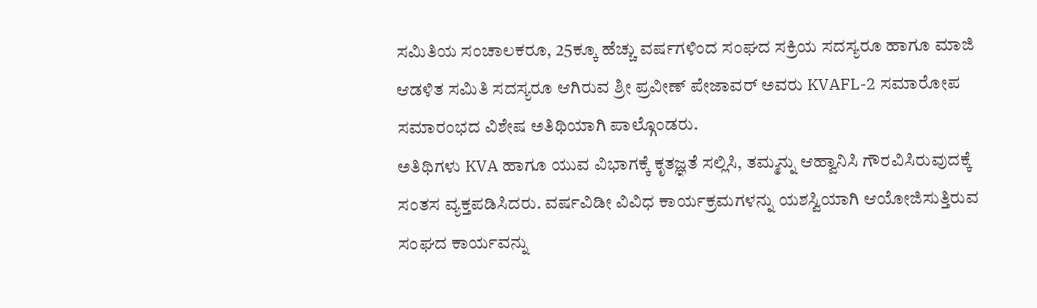ಸಮಿತಿಯ ಸಂಚಾಲಕರೂ, 25ಕ್ಕೂ ಹೆಚ್ಚು ವರ್ಷಗಳಿಂದ ಸಂಘದ ಸಕ್ರಿಯ ಸದಸ್ಯರೂ ಹಾಗೂ ಮಾಜಿ ಆಡಳಿತ ಸಮಿತಿ ಸದಸ್ಯರೂ ಆಗಿರುವ ಶ್ರೀ ಪ್ರವೀಣ್ ಪೇಜಾವರ್ ಅವರು KVAFL-2 ಸಮಾರೋಪ ಸಮಾರಂಭದ ವಿಶೇಷ ಅತಿಥಿಯಾಗಿ ಪಾಲ್ಗೊಂಡರು.
ಅತಿಥಿಗಳು KVA ಹಾಗೂ ಯುವ ವಿಭಾಗಕ್ಕೆ ಕೃತಜ್ಞತೆ ಸಲ್ಲಿಸಿ, ತಮ್ಮನ್ನು ಆಹ್ವಾನಿಸಿ ಗೌರವಿಸಿರುವುದಕ್ಕೆ ಸಂತಸ ವ್ಯಕ್ತಪಡಿಸಿದರು. ವರ್ಷವಿಡೀ ವಿವಿಧ ಕಾರ್ಯಕ್ರಮಗಳನ್ನು ಯಶಸ್ವಿಯಾಗಿ ಆಯೋಜಿಸುತ್ತಿರುವ ಸಂಘದ ಕಾರ್ಯವನ್ನು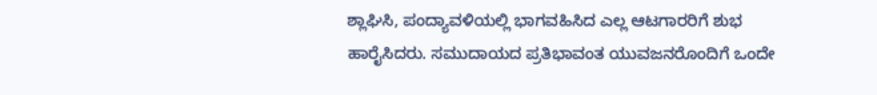ಶ್ಲಾಘಿಸಿ, ಪಂದ್ಯಾವಳಿಯಲ್ಲಿ ಭಾಗವಹಿಸಿದ ಎಲ್ಲ ಆಟಗಾರರಿಗೆ ಶುಭ ಹಾರೈಸಿದರು. ಸಮುದಾಯದ ಪ್ರತಿಭಾವಂತ ಯುವಜನರೊಂದಿಗೆ ಒಂದೇ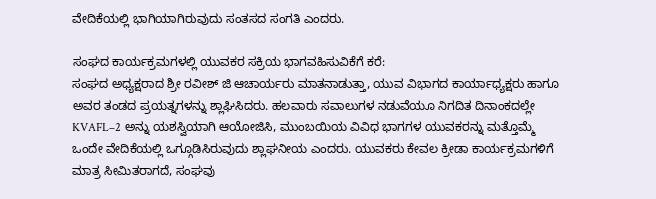ವೇದಿಕೆಯಲ್ಲಿ ಭಾಗಿಯಾಗಿರುವುದು ಸಂತಸದ ಸಂಗತಿ ಎಂದರು.

ಸಂಘದ ಕಾರ್ಯಕ್ರಮಗಳಲ್ಲಿ ಯುವಕರ ಸಕ್ರಿಯ ಭಾಗವಹಿಸುವಿಕೆಗೆ ಕರೆ:
ಸಂಘದ ಅಧ್ಯಕ್ಷರಾದ ಶ್ರೀ ರವೀಶ್ ಜಿ ಆಚಾರ್ಯರು ಮಾತನಾಡುತ್ತಾ, ಯುವ ವಿಭಾಗದ ಕಾರ್ಯಾಧ್ಯಕ್ಷರು ಹಾಗೂ ಅವರ ತಂಡದ ಪ್ರಯತ್ನಗಳನ್ನು ಶ್ಲಾಘಿಸಿದರು. ಹಲವಾರು ಸವಾಲುಗಳ ನಡುವೆಯೂ ನಿಗದಿತ ದಿನಾಂಕದಲ್ಲೇ KVAFL–2 ಅನ್ನು ಯಶಸ್ವಿಯಾಗಿ ಆಯೋಜಿಸಿ, ಮುಂಬಯಿಯ ವಿವಿಧ ಭಾಗಗಳ ಯುವಕರನ್ನು ಮತ್ತೊಮ್ಮೆ ಒಂದೇ ವೇದಿಕೆಯಲ್ಲಿ ಒಗ್ಗೂಡಿಸಿರುವುದು ಶ್ಲಾಘನೀಯ ಎಂದರು. ಯುವಕರು ಕೇವಲ ಕ್ರೀಡಾ ಕಾರ್ಯಕ್ರಮಗಳಿಗೆ ಮಾತ್ರ ಸೀಮಿತರಾಗದೆ, ಸಂಘವು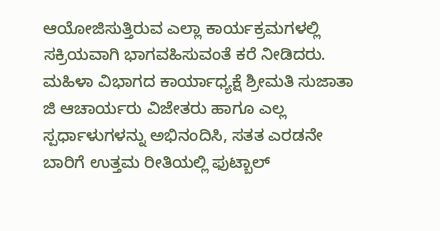ಆಯೋಜಿಸುತ್ತಿರುವ ಎಲ್ಲಾ ಕಾರ್ಯಕ್ರಮಗಳಲ್ಲಿ ಸಕ್ರಿಯವಾಗಿ ಭಾಗವಹಿಸುವಂತೆ ಕರೆ ನೀಡಿದರು.
ಮಹಿಳಾ ವಿಭಾಗದ ಕಾರ್ಯಾಧ್ಯಕ್ಷೆ ಶ್ರೀಮತಿ ಸುಜಾತಾ ಜಿ ಆಚಾರ್ಯರು ವಿಜೇತರು ಹಾಗೂ ಎಲ್ಲ ಸ್ಪರ್ಧಾಳುಗಳನ್ನು ಅಭಿನಂದಿಸಿ, ಸತತ ಎರಡನೇ ಬಾರಿಗೆ ಉತ್ತಮ ರೀತಿಯಲ್ಲಿ ಫುಟ್ಬಾಲ್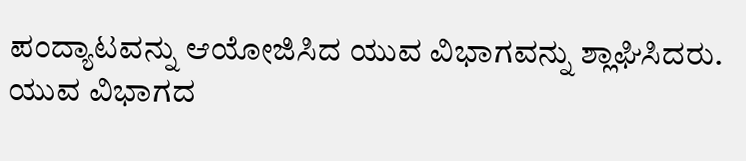ಪಂದ್ಯಾಟವನ್ನು ಆಯೋಜಿಸಿದ ಯುವ ವಿಭಾಗವನ್ನು ಶ್ಲಾಘಿಸಿದರು.
ಯುವ ವಿಭಾಗದ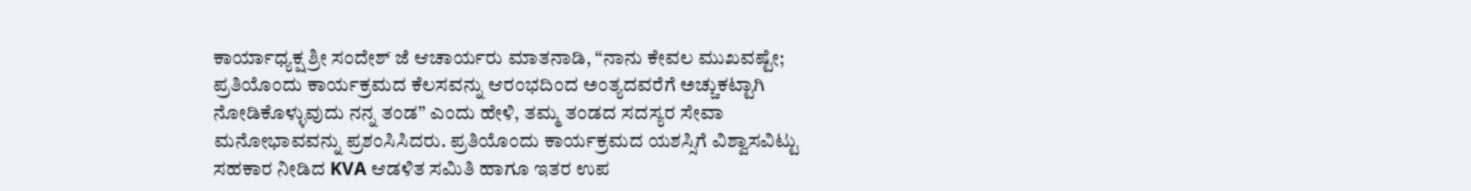ಕಾರ್ಯಾಧ್ಯಕ್ಷ ಶ್ರೀ ಸಂದೇಶ್ ಜೆ ಆಚಾರ್ಯರು ಮಾತನಾಡಿ, “ನಾನು ಕೇವಲ ಮುಖವಷ್ಟೇ; ಪ್ರತಿಯೊಂದು ಕಾರ್ಯಕ್ರಮದ ಕೆಲಸವನ್ನು ಆರಂಭದಿಂದ ಅಂತ್ಯದವರೆಗೆ ಅಚ್ಚುಕಟ್ಟಾಗಿ ನೋಡಿಕೊಳ್ಳುವುದು ನನ್ನ ತಂಡ” ಎಂದು ಹೇಳಿ, ತಮ್ಮ ತಂಡದ ಸದಸ್ಯರ ಸೇವಾ ಮನೋಭಾವವನ್ನು ಪ್ರಶಂಸಿಸಿದರು. ಪ್ರತಿಯೊಂದು ಕಾರ್ಯಕ್ರಮದ ಯಶಸ್ಸಿಗೆ ವಿಶ್ವಾಸವಿಟ್ಟು ಸಹಕಾರ ನೀಡಿದ KVA ಆಡಳಿತ ಸಮಿತಿ ಹಾಗೂ ಇತರ ಉಪ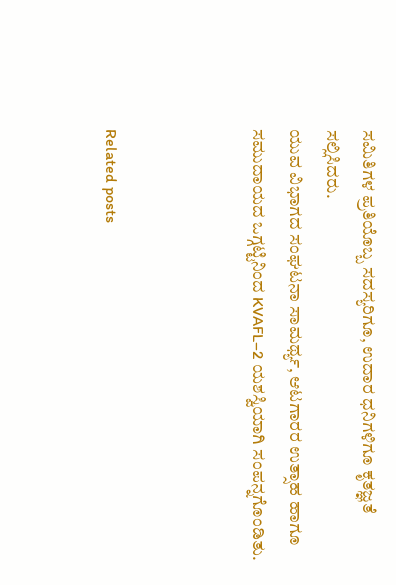ಸಮಿತಿಗಳ ಪ್ರತಿಯೊಬ್ಬ ಸದಸ್ಯರಿಗೂ, ಉದಾರ ಧನಿಗಳಿಗೂ ಕೃತಜ್ಞತೆ ಸಲ್ಲಿಸಿದರು.
ಯುವ ವಿಭಾಗದ ಸಂಘಟನಾ ಸಾಮರ್ಥ್ಯ, ಆಟಗಾರರ ಉತ್ಸಾಹ ಹಾಗೂ ಸಮುದಾಯದ ಒಗ್ಗಟ್ಟಿನಿಂದ KVAFL–2 ಯಶಸ್ವಿಯಾಗಿ ಸಂಪನ್ನಗೊಂಡಿತು.



Related posts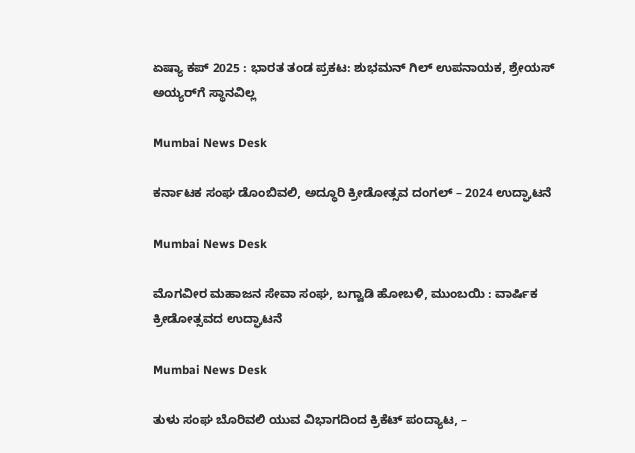ಏಷ್ಯಾ ಕಪ್ 2025 : ಭಾರತ ತಂಡ ಪ್ರಕಟ: ಶುಭಮನ್ ಗಿಲ್ ಉಪನಾಯಕ, ಶ್ರೇಯಸ್ ಅಯ್ಯರ್‌ಗೆ ಸ್ಥಾನವಿಲ್ಲ

Mumbai News Desk

ಕರ್ನಾಟಕ ಸಂಘ ಡೊಂಬಿವಲಿ, ಅದ್ಧೂರಿ ಕ್ರೀಡೋತ್ಸವ ದಂಗಲ್ – 2024 ಉದ್ಘಾಟನೆ

Mumbai News Desk

ಮೊಗವೀರ ಮಹಾಜನ ಸೇವಾ ಸಂಘ, ಬಗ್ವಾಡಿ ಹೋಬಳಿ, ಮುಂಬಯಿ : ವಾರ್ಷಿಕ ಕ್ರೀಡೋತ್ಸವದ ಉದ್ಘಾಟನೆ

Mumbai News Desk

ತುಳು ಸಂಘ ಬೊರಿವಲಿ ಯುವ ವಿಭಾಗದಿಂದ ಕ್ರಿಕೆಟ್ ಪಂದ್ಯಾಟ, –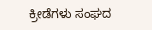ಕ್ರೀಡೆಗಳು ಸಂಘದ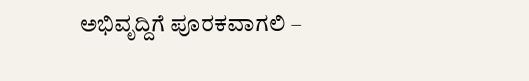ಅಭಿವೃದ್ದಿಗೆ ಪೂರಕವಾಗಲಿ –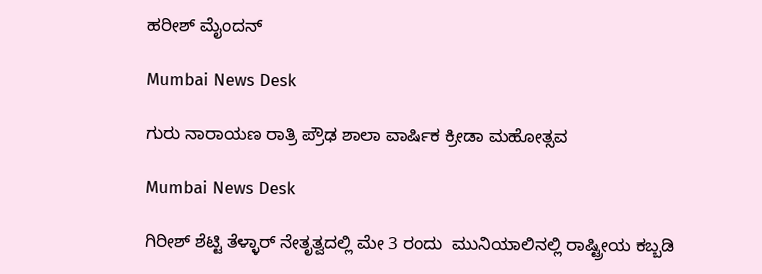ಹರೀಶ್ ಮೈಂದನ್

Mumbai News Desk

ಗುರು ನಾರಾಯಣ ರಾತ್ರಿ ಪ್ರೌಢ ಶಾಲಾ ವಾರ್ಷಿಕ ಕ್ರೀಡಾ ಮಹೋತ್ಸವ

Mumbai News Desk

ಗಿರೀಶ್ ಶೆಟ್ಟಿ ತೆಳ್ಳಾರ್ ನೇತೃತ್ವದಲ್ಲಿ ಮೇ 3 ರಂದು  ಮುನಿಯಾಲಿನಲ್ಲಿ ರಾಷ್ಟ್ರೀಯ ಕಬ್ಬಡಿ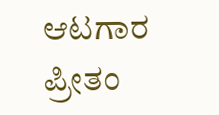ಆಟಗಾರ ಪ್ರೀತಂ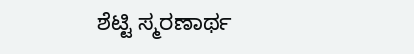ಶೆಟ್ಟಿ ಸ್ಮರಣಾರ್ಥ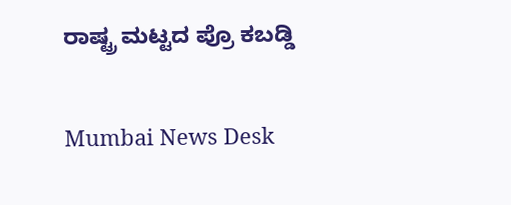ರಾಷ್ಟ್ರ ಮಟ್ಟದ ಪ್ರೊ ಕಬಡ್ಡಿ

Mumbai News Desk